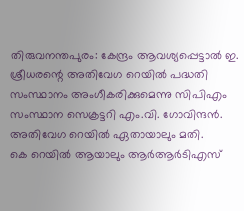തിരുവനന്തപുരം: കേന്ദ്രം ആവശ്യപ്പെട്ടാൽ ഇ. ശ്രീധരന്റെ അതിവേഗ റെയിൽ പദ്ധതി സംസ്ഥാനം അംഗീകരിക്കുമെന്നു സിപിഎം സംസ്ഥാന സെക്രട്ടറി എം.വി. ഗോവിന്ദൻ. അതിവേഗ റെയിൽ ഏതായാലും മതി.
കെ റെയിൽ ആയാലും ആർആർടിഎസ്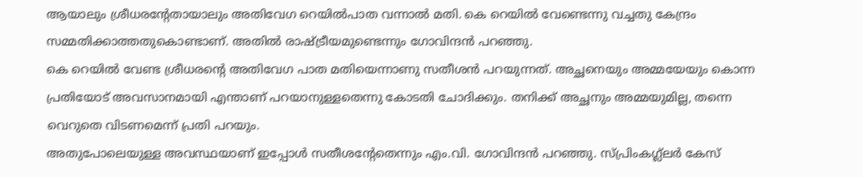ആയാലും ശ്രീധരന്റേതായാലും അതിവേഗ റെയിൽപാത വന്നാൽ മതി. കെ റെയിൽ വേണ്ടെന്നു വച്ചതു കേന്ദ്രം സമ്മതിക്കാത്തതുകൊണ്ടാണ്. അതിൽ രാഷ്ട്രീയമുണ്ടെന്നും ഗോവിന്ദൻ പറഞ്ഞു.
കെ റെയിൽ വേണ്ട ശ്രീധരന്റെ അതിവേഗ പാത മതിയെന്നാണു സതീശൻ പറയുന്നത്. അച്ഛനെയും അമ്മയേയും കൊന്ന പ്രതിയോട് അവസാനമായി എന്താണ് പറയാനുള്ളതെന്നു കോടതി ചോദിക്കും. തനിക്ക് അച്ഛനും അമ്മയുമില്ല, തന്നെ വെറുതെ വിടണമെന്ന് പ്രതി പറയും.
അതുപോലെയുള്ള അവസ്ഥയാണ് ഇപ്പോൾ സതീശന്റേതെന്നും എം.വി. ഗോവിന്ദൻ പറഞ്ഞു. സ്പ്രിംകഗ്ല്ലർ കേസ്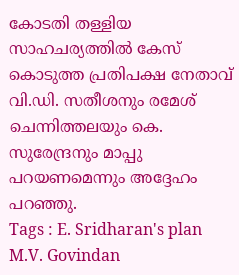കോടതി തള്ളിയ സാഹചര്യത്തിൽ കേസ് കൊടുത്ത പ്രതിപക്ഷ നേതാവ് വി.ഡി. സതീശനും രമേശ് ചെന്നിത്തലയും കെ. സുരേന്ദ്രനും മാപ്പു പറയണമെന്നും അദ്ദേഹം പറഞ്ഞു.
Tags : E. Sridharan's plan M.V. Govindan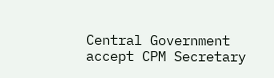Central Government accept CPM Secretary